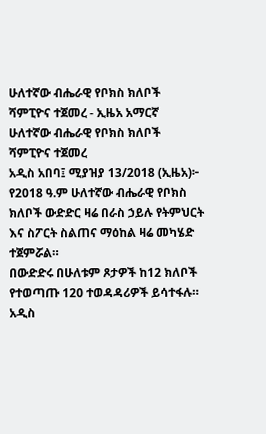ሁለተኛው ብሔራዊ የቦክስ ክለቦች ሻምፒዮና ተጀመረ - ኢዜአ አማርኛ
ሁለተኛው ብሔራዊ የቦክስ ክለቦች ሻምፒዮና ተጀመረ
አዲስ አበባ፤ ሚያዝያ 13/2018 (ኢዜአ)፦ የ2018 ዓ.ም ሁለተኛው ብሔራዊ የቦክስ ክለቦች ውድድር ዛሬ በራስ ኃይሉ የትምህርት እና ስፖርት ስልጠና ማዕከል ዛሬ መካሄድ ተጀምሯል።
በውድድሩ በሁለቱም ጾታዎች ከ12 ክለቦች የተወጣጡ 120 ተወዳዳሪዎች ይሳተፋሉ።
አዲስ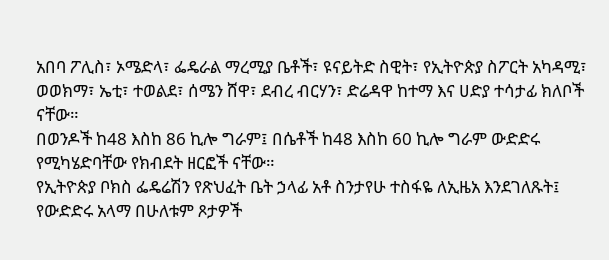አበባ ፖሊስ፣ ኦሜድላ፣ ፌዴራል ማረሚያ ቤቶች፣ ዩናይትድ ስዊት፣ የኢትዮጵያ ስፖርት አካዳሚ፣ ወወክማ፣ ኤቲ፣ ተወልደ፣ ሰሜን ሸዋ፣ ደብረ ብርሃን፣ ድሬዳዋ ከተማ እና ሀድያ ተሳታፊ ክለቦች ናቸው።
በወንዶች ከ48 እስከ 86 ኪሎ ግራም፤ በሴቶች ከ48 እስከ 60 ኪሎ ግራም ውድድሩ የሚካሄድባቸው የክብደት ዘርፎች ናቸው።
የኢትዮጵያ ቦክስ ፌዴሬሽን የጽህፈት ቤት ኃላፊ አቶ ስንታየሁ ተስፋዬ ለኢዜአ እንደገለጹት፤ የውድድሩ አላማ በሁለቱም ጾታዎች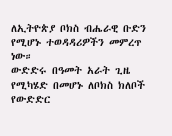ለኢትዮጵያ ቦክስ ብሔራዊ ቡድን የሚሆኑ ተወዳዳሪዎችን መምረጥ ነው።
ውድድሩ በዓመት አራት ጊዜ የሚካሄድ በመሆኑ ለቦክስ ክለቦች የውድድር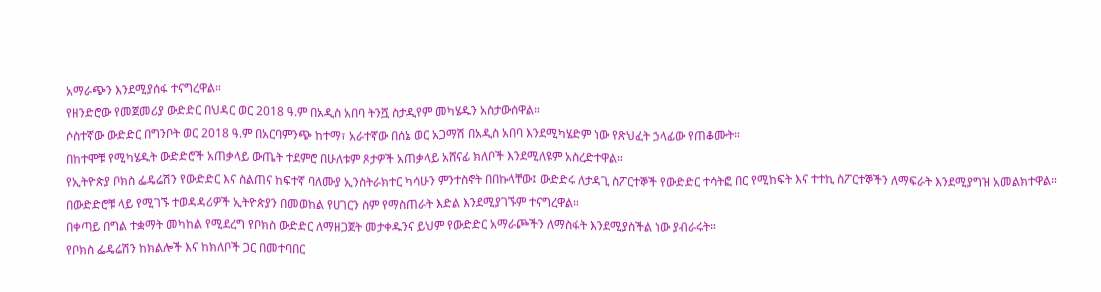አማራጭን እንደሚያሰፋ ተናግረዋል።
የዘንድሮው የመጀመሪያ ውድድር በህዳር ወር 2018 ዓ.ም በአዲስ አበባ ትንሿ ስታዲየም መካሄዱን አስታውሰዋል።
ሶስተኛው ውድድር በግንቦት ወር 2018 ዓ.ም በአርባምንጭ ከተማ፣ አራተኛው በሰኔ ወር አጋማሽ በአዲስ አበባ እንደሚካሄድም ነው የጽህፈት ኃላፊው የጠቆሙት።
በከተሞቹ የሚካሄዱት ውድድሮች አጠቃላይ ውጤት ተደምሮ በሁለቱም ጾታዎች አጠቃላይ አሸናፊ ክለቦች እንደሚለዩም አስረድተዋል።
የኢትዮጵያ ቦክስ ፌዴሬሽን የውድድር እና ስልጠና ከፍተኛ ባለሙያ ኢንስትራክተር ካሳሁን ምንተስኖት በበኩላቸው፤ ውድድሩ ለታዳጊ ስፖርተኞች የውድድር ተሳትፎ በር የሚከፍት እና ተተኪ ስፖርተኞችን ለማፍራት እንደሚያግዝ አመልክተዋል።
በውድድሮቹ ላይ የሚገኙ ተወዳዳሪዎች ኢትዮጵያን በመወከል የሀገርን ስም የማስጠራት እድል እንደሚያገኙም ተናግረዋል።
በቀጣይ በግል ተቋማት መካከል የሚደረግ የቦክስ ውድድር ለማዘጋጀት መታቀዱንና ይህም የውድድር አማራጮችን ለማስፋት እንደሚያስችል ነው ያብራሩት።
የቦክስ ፌዴሬሽን ከክልሎች እና ከክለቦች ጋር በመተባበር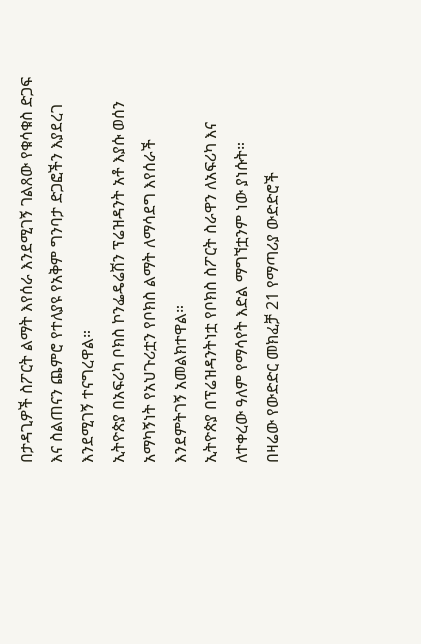በታዳጊዎች ስፖርት ልማት እየሰራ እንደሚገኝ ገልጸው የቁሳቁስ ድጋፍ እና ስልጠናን ጨምሮ የተለያዩ የአቅም ግንባታ ድጋፎችን እያደረገ እንደሚገኝ ተናግረዋል።
ኢትዮጵያ በአፍሪካ ቦክስ ኮንፌዴሬሽን ፕሬዝዳንት አቶ እያሱ ወሰን አማካኝነት የአህጉሪቷን የቦክስ ልማት ለማሳደግ እየሰራች እንደምትገኝ አመልክተዋል።
ኢትዮጵያ በፕሬዝዳንትነቷ የቦክስ ስፖርት ስራዋን ለአፍሪካ እና ለተቀረው ዓለም የማሳየት እድል ማግኘቷንም ነው ያነሱት።
በዛሬው የውድድር መክፈቻ 21 የማጣሪያ ውድድሮች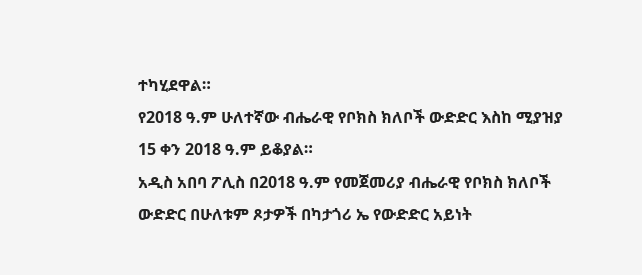ተካሂደዋል።
የ2018 ዓ.ም ሁለተኛው ብሔራዊ የቦክስ ክለቦች ውድድር እስከ ሚያዝያ 15 ቀን 2018 ዓ.ም ይቆያል።
አዲስ አበባ ፖሊስ በ2018 ዓ.ም የመጀመሪያ ብሔራዊ የቦክስ ክለቦች ውድድር በሁለቱም ጾታዎች በካታጎሪ ኤ የውድድር አይነት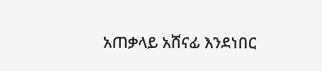አጠቃላይ አሸናፊ እንደነበር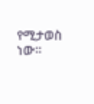የሚታወስ ነው።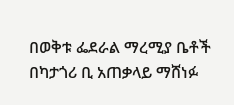በወቅቱ ፌደራል ማረሚያ ቤቶች በካታጎሪ ቢ አጠቃላይ ማሸነፉ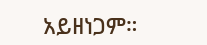አይዘነጋም።